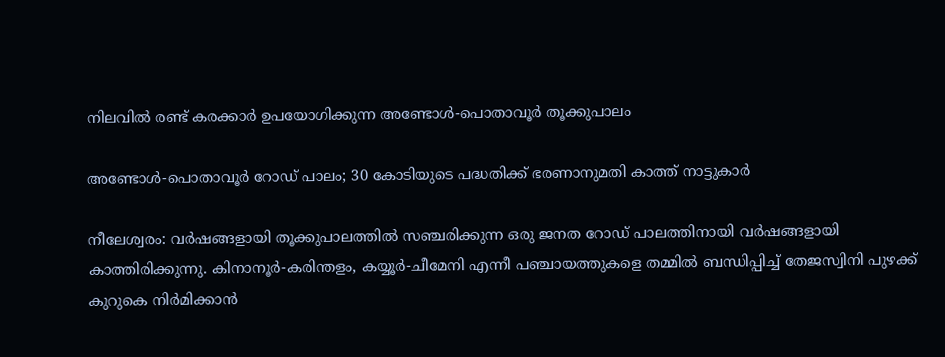നിലവിൽ രണ്ട് കരക്കാർ ഉപയോഗിക്കുന്ന അണ്ടോൾ-പൊതാവൂർ തൂക്കുപാലം

അണ്ടോൾ-പൊതാവൂർ റോഡ് പാലം; 30 കോടിയുടെ പദ്ധതിക്ക് ഭരണാനുമതി കാത്ത് നാട്ടുകാർ

നീലേശ്വരം: വർഷങ്ങളായി തൂക്കുപാലത്തിൽ സഞ്ചരിക്കുന്ന ഒരു ജനത റോഡ് പാലത്തിനായി വർഷങ്ങളായി കാത്തിരിക്കുന്നു. കിനാനൂർ-കരിന്തളം, കയ്യൂർ-ചീമേനി എന്നീ പഞ്ചായത്തുകളെ തമ്മിൽ ബന്ധിപ്പിച്ച് തേജസ്വിനി പുഴക്ക് കുറുകെ നിർമിക്കാൻ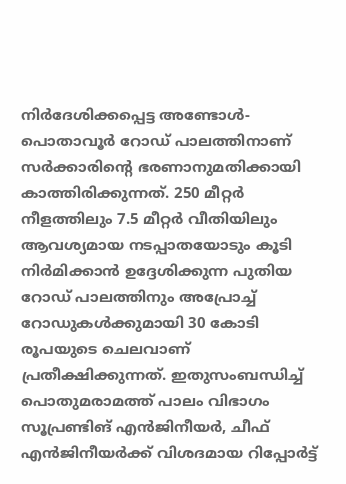നിർദേശിക്കപ്പെട്ട അണ്ടോൾ-പൊതാവൂർ റോഡ് പാലത്തിനാണ് സർക്കാരിന്റെ ഭരണാനുമതിക്കായി കാത്തിരിക്കുന്നത്. 250 മീറ്റർ നീളത്തിലും 7.5 മീറ്റർ വീതിയിലും ആവശ്യമായ നടപ്പാതയോടും കൂടി നിർമിക്കാൻ ഉദ്ദേശിക്കുന്ന പുതിയ റോഡ് പാലത്തിനും അപ്രോച്ച് റോഡുകൾക്കുമായി 30 കോടി രൂപയുടെ ചെലവാണ് പ്രതീക്ഷിക്കുന്നത്. ഇതുസംബന്ധിച്ച് പൊതുമരാമത്ത് പാലം വിഭാഗം സൂപ്രണ്ടിങ് എൻജിനീയർ, ചീഫ് എൻജിനീയർക്ക് വിശദമായ റിപ്പോർട്ട്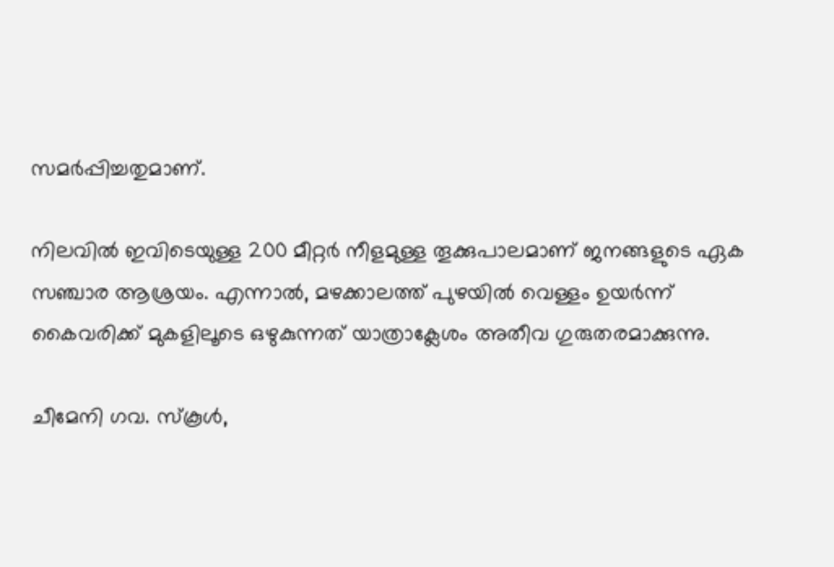സമർപ്പിച്ചതുമാണ്.

നിലവിൽ ഇവിടെയുള്ള 200 മീറ്റർ നീളമുള്ള തൂക്കുപാലമാണ് ജനങ്ങളുടെ ഏക സഞ്ചാര ആശ്രയം. എന്നാൽ, മഴക്കാലത്ത് പുഴയിൽ വെള്ളം ഉയർന്ന് കൈവരിക്ക് മുകളിലൂടെ ഒഴുകുന്നത് യാത്രാക്ലേശം അതീവ ഗുരുതരമാക്കുന്നു.

ചീമേനി ഗവ. സ്കൂൾ,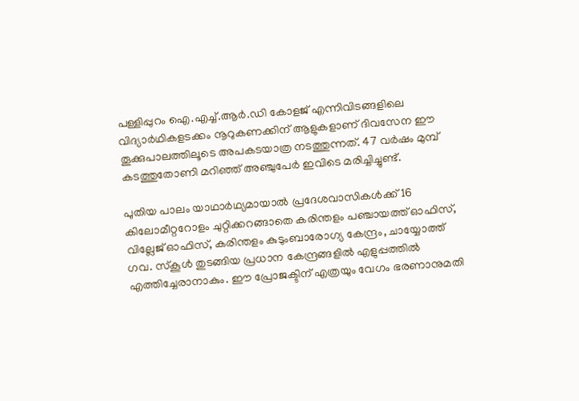പള്ളിപ്പുറം ഐ.എച്ച്.ആർ.ഡി കോളജ് എന്നിവിടങ്ങളിലെ വിദ്യാർഥികളടക്കം നൂറുകണക്കിന് ആളുകളാണ് ദിവസേന ഈ തൂക്കുപാലത്തിലൂടെ അപകടയാത്ര നടത്തുന്നത്. 47 വർഷം മുമ്പ് കടത്തുതോണി മറിഞ്ഞ് അഞ്ചുപേർ ഇവിടെ മരിച്ചിച്ചുണ്ട്.

പുതിയ പാലം യാഥാർഥ്യമായാൽ പ്രദേശവാസികൾക്ക് 16 കിലോമീറ്ററോളം ചുറ്റിക്കറങ്ങാതെ കരിന്തളം പഞ്ചായത്ത് ഓഫിസ്, വില്ലേജ് ഓഫിസ്, കരിന്തളം കുടുംബാരോഗ്യ കേന്ദ്രം, ചായ്യോത്ത് ഗവ. സ്കൂൾ തുടങ്ങിയ പ്രധാന കേന്ദ്രങ്ങളിൽ എളുപ്പത്തിൽ എത്തിച്ചേരാനാകും. ഈ പ്രോജക്ടിന് എത്രയും വേഗം ഭരണാനുമതി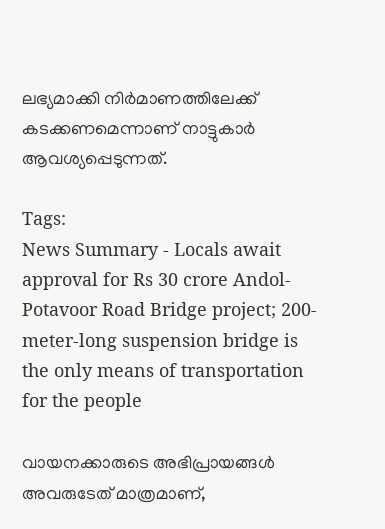ലഭ്യമാക്കി നിർമാണത്തിലേക്ക് കടക്കണമെന്നാണ് നാട്ടുകാർ ആവശ്യപ്പെടുന്നത്.

Tags:
News Summary - Locals await approval for Rs 30 crore Andol-Potavoor Road Bridge project; 200-meter-long suspension bridge is the only means of transportation for the people

വായനക്കാരുടെ അഭിപ്രായങ്ങള്‍ അവരുടേത് മാത്രമാണ്,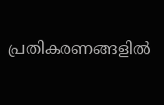പ്രതികരണങ്ങളിൽ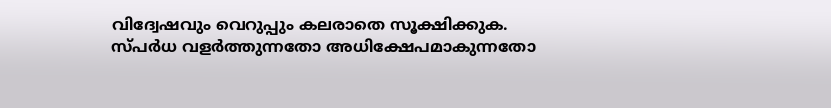വിദ്വേഷവും വെറുപ്പും കലരാതെ സൂക്ഷിക്കുക. സ്പർധ വളർത്തുന്നതോ അധിക്ഷേപമാകുന്നതോ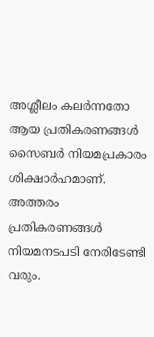അശ്ലീലം കലർന്നതോ ആയ പ്രതികരണങ്ങൾ സൈബർ നിയമപ്രകാരം ശിക്ഷാർഹമാണ്. അത്തരം പ്രതികരണങ്ങൾ നിയമനടപടി നേരിടേണ്ടി വരും.